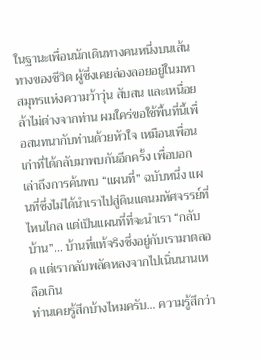ในฐานะเพื่อนนักเดินทางคนหนึ่งบนเส้นทางของชีวิต ผู้ซึ่งเคยล่องลอยอยู่ในมหาสมุทรแห่งความว้าวุ่น สับสน และเหนื่อยล้าไม่ต่างจากท่าน ผมใคร่ขอใช้พื้นที่นี้เพื่อสนทนากับท่านด้วยหัวใจ เหมือนเพื่อนเก่าที่ได้กลับมาพบกันอีกครั้ง เพื่อบอกเล่าถึงการค้นพบ “แผนที่” ฉบับหนึ่ง แผนที่ซึ่งไม่ได้นำเราไปสู่ดินแดนมหัศจรรย์ที่ไหนไกล แต่เป็นแผนที่ที่จะนำเรา “กลับบ้าน”… บ้านที่แท้จริงซึ่งอยู่กับเรามาตลอด แต่เรากลับพลัดหลงจากไปเนิ่นนานเหลือเกิน
ท่านเคยรู้สึกบ้างไหมครับ… ความรู้สึกว่า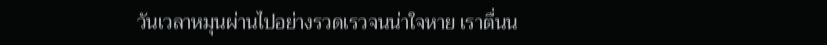วันเวลาหมุนผ่านไปอย่างรวดเรวจนน่าใจหาย เราตื่นน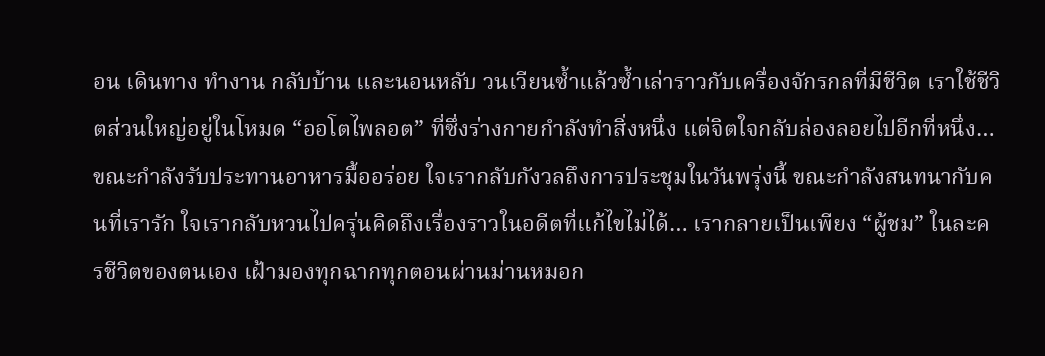อน เดินทาง ทำงาน กลับบ้าน และนอนหลับ วนเวียนซ้ำแล้วซ้ำเล่าราวกับเครื่องจักรกลที่มีชีวิต เราใช้ชีวิตส่วนใหญ่อยู่ในโหมด “ออโตไพลอต” ที่ซึ่งร่างกายกำลังทำสิ่งหนึ่ง แต่จิตใจกลับล่องลอยไปอีกที่หนึ่ง… ขณะกำลังรับประทานอาหารมื้ออร่อย ใจเรากลับกังวลถึงการประชุมในวันพรุ่งนี้ ขณะกำลังสนทนากับคนที่เรารัก ใจเรากลับหวนไปครุ่นคิดถึงเรื่องราวในอดีตที่แก้ไขไม่ได้… เรากลายเป็นเพียง “ผู้ชม” ในละครชีวิตของตนเอง เฝ้ามองทุกฉากทุกตอนผ่านม่านหมอก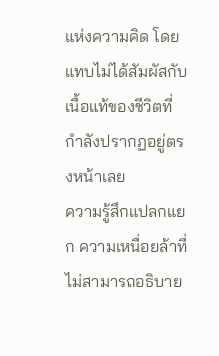แห่งความคิด โดยแทบไม่ได้สัมผัสกับเนื้อแท้ของชีวิตที่กำลังปรากฏอยู่ตรงหน้าเลย
ความรู้สึกแปลกแยก ความเหนื่อยล้าที่ไม่สามารถอธิบาย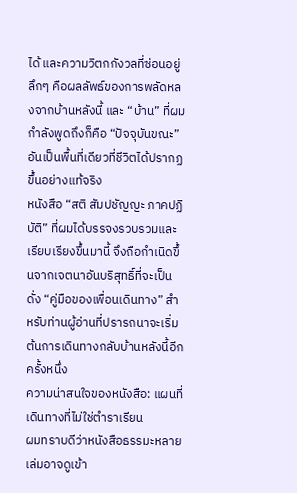ได้ และความวิตกกังวลที่ซ่อนอยู่ลึกๆ คือผลลัพธ์ของการพลัดหลงจากบ้านหลังนี้ และ “บ้าน” ที่ผมกำลังพูดถึงก็คือ “ปัจจุบันขณะ” อันเป็นพื้นที่เดียวที่ชีวิตได้ปรากฏขึ้นอย่างแท้จริง
หนังสือ “สติ สัมปชัญญะ ภาคปฏิบัติ” ที่ผมได้บรรจงรวบรวมและเรียบเรียงขึ้นมานี้ จึงถือกำเนิดขึ้นจากเจตนาอันบริสุทธิ์ที่จะเป็นดั่ง “คู่มือของเพื่อนเดินทาง” สำหรับท่านผู้อ่านที่ปรารถนาจะเริ่มต้นการเดินทางกลับบ้านหลังนี้อีกครั้งหนึ่ง
ความน่าสนใจของหนังสือ: แผนที่เดินทางที่ไม่ใช่ตำราเรียน
ผมทราบดีว่าหนังสือธรรมะหลายเล่มอาจดูเข้า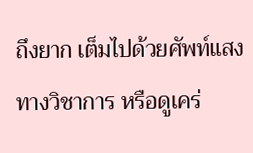ถึงยาก เต็มไปด้วยศัพท์แสงทางวิชาการ หรือดูเคร่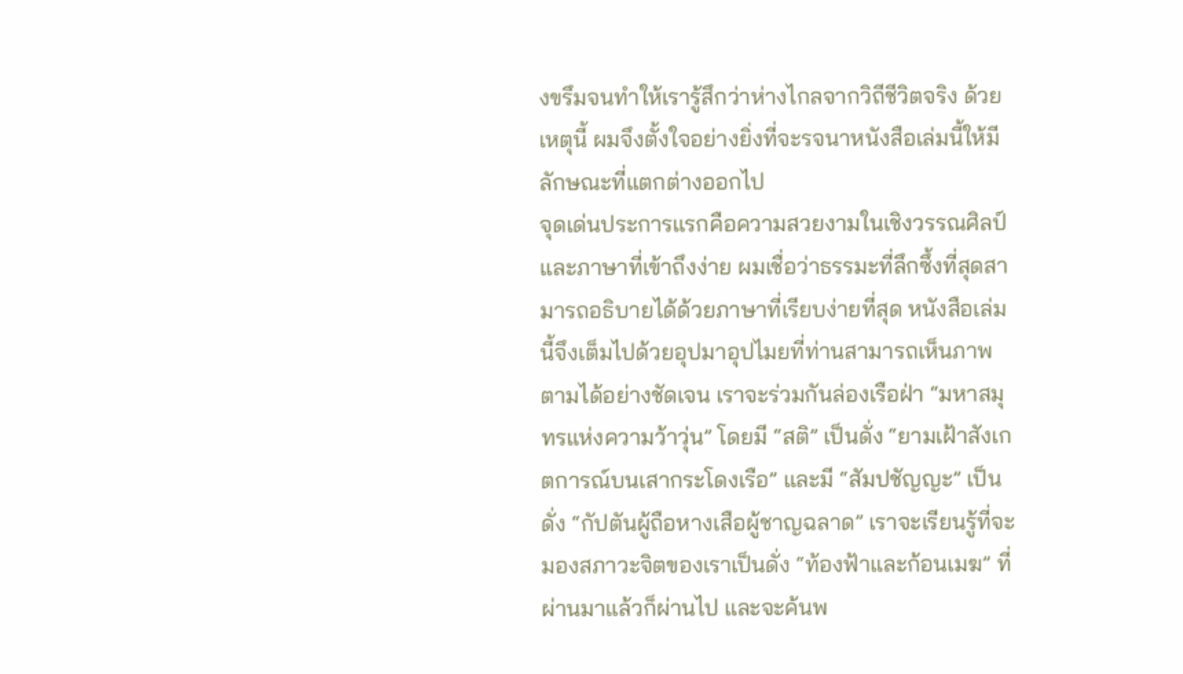งขรึมจนทำให้เรารู้สึกว่าห่างไกลจากวิถีชีวิตจริง ด้วยเหตุนี้ ผมจึงตั้งใจอย่างยิ่งที่จะรจนาหนังสือเล่มนี้ให้มีลักษณะที่แตกต่างออกไป
จุดเด่นประการแรกคือความสวยงามในเชิงวรรณศิลป์และภาษาที่เข้าถึงง่าย ผมเชื่อว่าธรรมะที่ลึกซึ้งที่สุดสามารถอธิบายได้ด้วยภาษาที่เรียบง่ายที่สุด หนังสือเล่มนี้จึงเต็มไปด้วยอุปมาอุปไมยที่ท่านสามารถเห็นภาพตามได้อย่างชัดเจน เราจะร่วมกันล่องเรือฝ่า “มหาสมุทรแห่งความว้าวุ่น” โดยมี “สติ” เป็นดั่ง “ยามเฝ้าสังเกตการณ์บนเสากระโดงเรือ” และมี “สัมปชัญญะ” เป็นดั่ง “กัปตันผู้ถือหางเสือผู้ชาญฉลาด” เราจะเรียนรู้ที่จะมองสภาวะจิตของเราเป็นดั่ง “ท้องฟ้าและก้อนเมฆ” ที่ผ่านมาแล้วก็ผ่านไป และจะค้นพ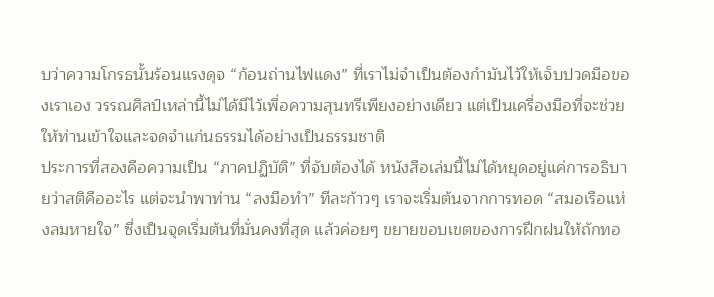บว่าความโกรธนั้นร้อนแรงดุจ “ก้อนถ่านไฟแดง” ที่เราไม่จำเป็นต้องกำมันไว้ให้เจ็บปวดมือของเราเอง วรรณศิลป์เหล่านี้ไม่ได้มีไว้เพื่อความสุนทรีเพียงอย่างเดียว แต่เป็นเครื่องมือที่จะช่วยให้ท่านเข้าใจและจดจำแก่นธรรมได้อย่างเป็นธรรมชาติ
ประการที่สองคือความเป็น “ภาคปฏิบัติ” ที่จับต้องได้ หนังสือเล่มนี้ไม่ได้หยุดอยู่แค่การอธิบายว่าสติคืออะไร แต่จะนำพาท่าน “ลงมือทำ” ทีละก้าวๆ เราจะเริ่มต้นจากการทอด “สมอเรือแห่งลมหายใจ” ซึ่งเป็นจุดเริ่มต้นที่มั่นคงที่สุด แล้วค่อยๆ ขยายขอบเขตของการฝึกฝนให้ถักทอ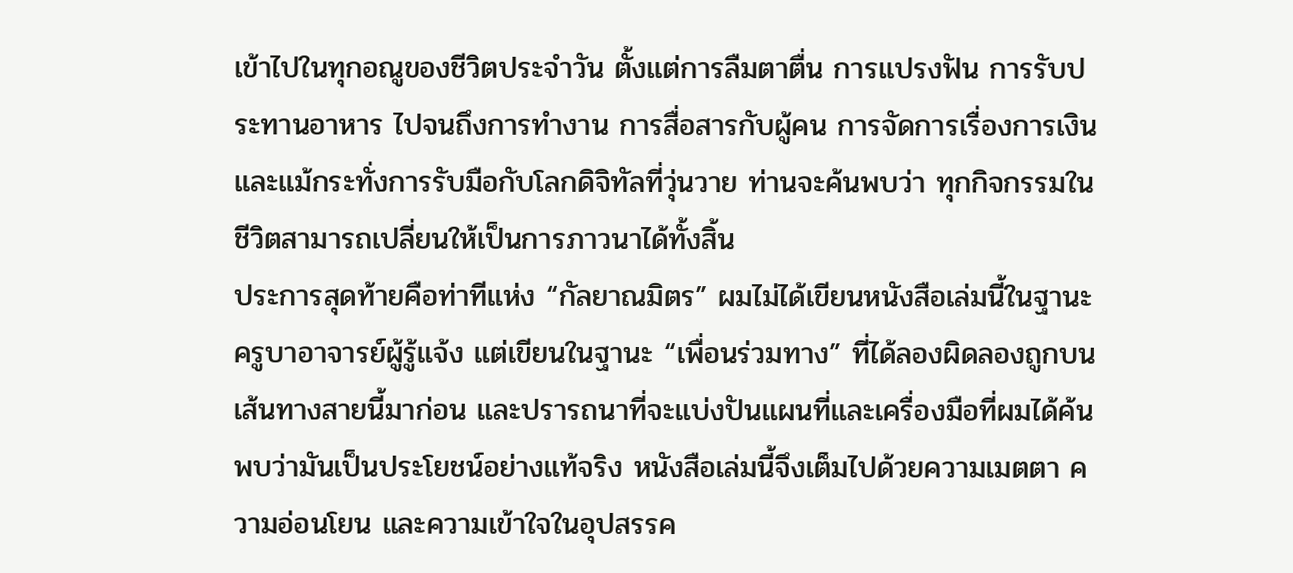เข้าไปในทุกอณูของชีวิตประจำวัน ตั้งแต่การลืมตาตื่น การแปรงฟัน การรับประทานอาหาร ไปจนถึงการทำงาน การสื่อสารกับผู้คน การจัดการเรื่องการเงิน และแม้กระทั่งการรับมือกับโลกดิจิทัลที่วุ่นวาย ท่านจะค้นพบว่า ทุกกิจกรรมในชีวิตสามารถเปลี่ยนให้เป็นการภาวนาได้ทั้งสิ้น
ประการสุดท้ายคือท่าทีแห่ง “กัลยาณมิตร” ผมไม่ได้เขียนหนังสือเล่มนี้ในฐานะครูบาอาจารย์ผู้รู้แจ้ง แต่เขียนในฐานะ “เพื่อนร่วมทาง” ที่ได้ลองผิดลองถูกบนเส้นทางสายนี้มาก่อน และปรารถนาที่จะแบ่งปันแผนที่และเครื่องมือที่ผมได้ค้นพบว่ามันเป็นประโยชน์อย่างแท้จริง หนังสือเล่มนี้จึงเต็มไปด้วยความเมตตา ความอ่อนโยน และความเข้าใจในอุปสรรค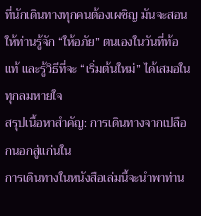ที่นักเดินทางทุกคนต้องเผชิญ มันจะสอนให้ท่านรู้จัก “ให้อภัย” ตนเองในวันที่ท้อแท้ และรู้วิธีที่จะ “เริ่มต้นใหม่” ได้เสมอในทุกลมหายใจ
สรุปเนื้อหาสำคัญ: การเดินทางจากเปลือกนอกสู่แก่นใน
การเดินทางในหนังสือเล่มนี้จะนำพาท่าน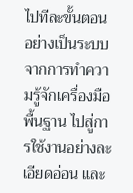ไปทีละขั้นตอนอย่างเป็นระบบ จากการทำความรู้จักเครื่องมือพื้นฐาน ไปสู่การใช้งานอย่างละเอียดอ่อน และ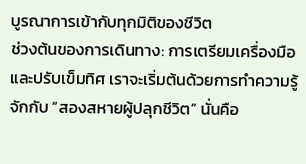บูรณาการเข้ากับทุกมิติของชีวิต
ช่วงต้นของการเดินทาง: การเตรียมเครื่องมือและปรับเข็มทิศ เราจะเริ่มต้นด้วยการทำความรู้จักกับ “สองสหายผู้ปลุกชีวิต” นั่นคือ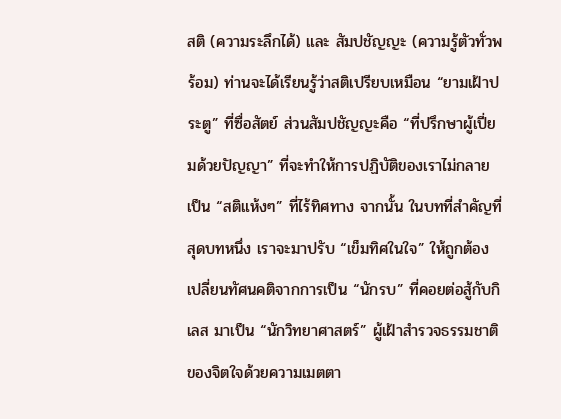สติ (ความระลึกได้) และ สัมปชัญญะ (ความรู้ตัวทั่วพร้อม) ท่านจะได้เรียนรู้ว่าสติเปรียบเหมือน “ยามเฝ้าประตู” ที่ซื่อสัตย์ ส่วนสัมปชัญญะคือ “ที่ปรึกษาผู้เปี่ยมด้วยปัญญา” ที่จะทำให้การปฏิบัติของเราไม่กลายเป็น “สติแห้งๆ” ที่ไร้ทิศทาง จากนั้น ในบทที่สำคัญที่สุดบทหนึ่ง เราจะมาปรับ “เข็มทิศในใจ” ให้ถูกต้อง เปลี่ยนทัศนคติจากการเป็น “นักรบ” ที่คอยต่อสู้กับกิเลส มาเป็น “นักวิทยาศาสตร์” ผู้เฝ้าสำรวจธรรมชาติของจิตใจด้วยความเมตตา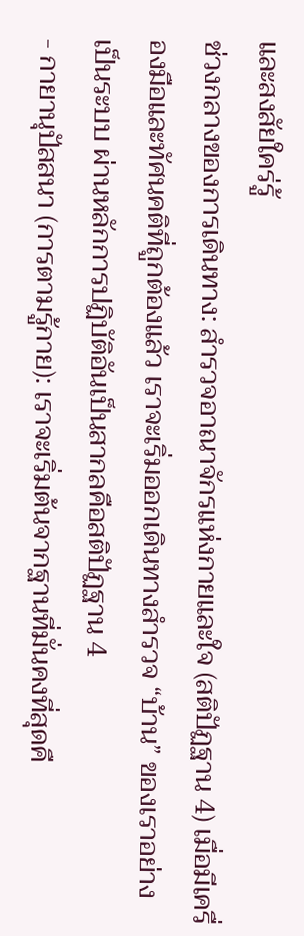และสงสัยใคร่รู้
ช่วงกลางของการเดินทาง: สำรวจอาณาจักรแห่งกายและใจ (สติปัฏฐาน 4) เมื่อมีเครื่องมือและทัศนคติที่ถูกต้องแล้ว เราจะเริ่มออกเดินทางสำรวจ “บ้าน” ของเราอย่างเป็นระบบ ผ่านหลักการปฏิบัติอันเป็นสากลคือสติปัฏฐาน 4
- กายานุปัสสนา (การตามรู้กาย): เราจะเริ่มต้นจากฐานที่มั่นคงที่สุดคื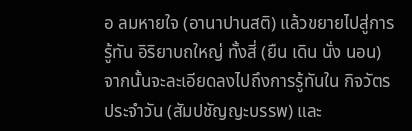อ ลมหายใจ (อานาปานสติ) แล้วขยายไปสู่การรู้ทัน อิริยาบถใหญ่ ทั้งสี่ (ยืน เดิน นั่ง นอน) จากนั้นจะละเอียดลงไปถึงการรู้ทันใน กิจวัตรประจำวัน (สัมปชัญญะบรรพ) และ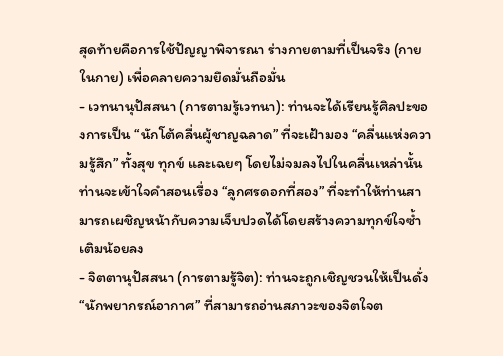สุดท้ายคือการใช้ปัญญาพิจารณา ร่างกายตามที่เป็นจริง (กายในกาย) เพื่อคลายความยึดมั่นถือมั่น
- เวทนานุปัสสนา (การตามรู้เวทนา): ท่านจะได้เรียนรู้ศิลปะของการเป็น “นักโต้คลื่นผู้ชาญฉลาด” ที่จะเฝ้ามอง “คลื่นแห่งความรู้สึก” ทั้งสุข ทุกข์ และเฉยๆ โดยไม่จมลงไปในคลื่นเหล่านั้น ท่านจะเข้าใจคำสอนเรื่อง “ลูกศรดอกที่สอง” ที่จะทำให้ท่านสามารถเผชิญหน้ากับความเจ็บปวดได้โดยสร้างความทุกข์ใจซ้ำเติมน้อยลง
- จิตตานุปัสสนา (การตามรู้จิต): ท่านจะถูกเชิญชวนให้เป็นดั่ง “นักพยากรณ์อากาศ” ที่สามารถอ่านสภาวะของจิตใจต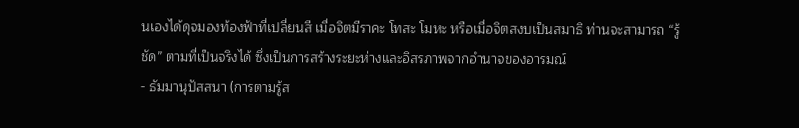นเองได้ดุจมองท้องฟ้าที่เปลี่ยนสี เมื่อจิตมีราคะ โทสะ โมหะ หรือเมื่อจิตสงบเป็นสมาธิ ท่านจะสามารถ “รู้ชัด” ตามที่เป็นจริงได้ ซึ่งเป็นการสร้างระยะห่างและอิสรภาพจากอำนาจของอารมณ์
- ธัมมานุปัสสนา (การตามรู้ส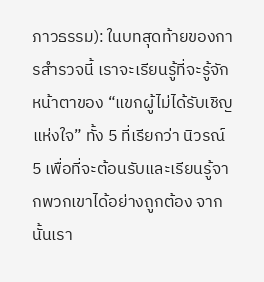ภาวธรรม): ในบทสุดท้ายของการสำรวจนี้ เราจะเรียนรู้ที่จะรู้จักหน้าตาของ “แขกผู้ไม่ได้รับเชิญแห่งใจ” ทั้ง 5 ที่เรียกว่า นิวรณ์ 5 เพื่อที่จะต้อนรับและเรียนรู้จากพวกเขาได้อย่างถูกต้อง จากนั้นเรา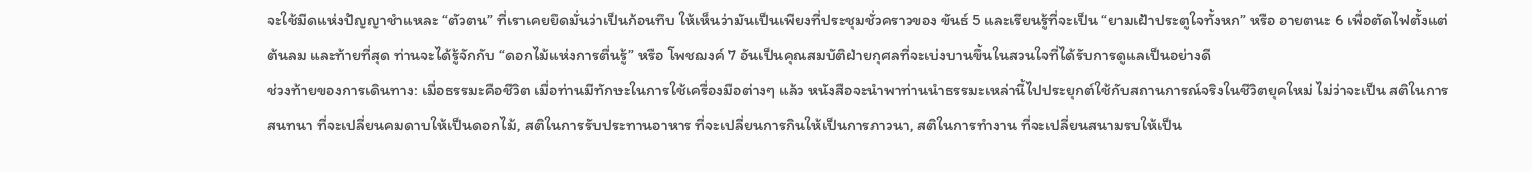จะใช้มีดแห่งปัญญาชำแหละ “ตัวตน” ที่เราเคยยึดมั่นว่าเป็นก้อนทึบ ให้เห็นว่ามันเป็นเพียงที่ประชุมชั่วคราวของ ขันธ์ 5 และเรียนรู้ที่จะเป็น “ยามเฝ้าประตูใจทั้งหก” หรือ อายตนะ 6 เพื่อตัดไฟตั้งแต่ต้นลม และท้ายที่สุด ท่านจะได้รู้จักกับ “ดอกไม้แห่งการตื่นรู้” หรือ โพชฌงค์ 7 อันเป็นคุณสมบัติฝ่ายกุศลที่จะเบ่งบานขึ้นในสวนใจที่ได้รับการดูแลเป็นอย่างดี
ช่วงท้ายของการเดินทาง: เมื่อธรรมะคือชีวิต เมื่อท่านมีทักษะในการใช้เครื่องมือต่างๆ แล้ว หนังสือจะนำพาท่านนำธรรมะเหล่านี้ไปประยุกต์ใช้กับสถานการณ์จริงในชีวิตยุคใหม่ ไม่ว่าจะเป็น สติในการสนทนา ที่จะเปลี่ยนคมดาบให้เป็นดอกไม้, สติในการรับประทานอาหาร ที่จะเปลี่ยนการกินให้เป็นการภาวนา, สติในการทำงาน ที่จะเปลี่ยนสนามรบให้เป็น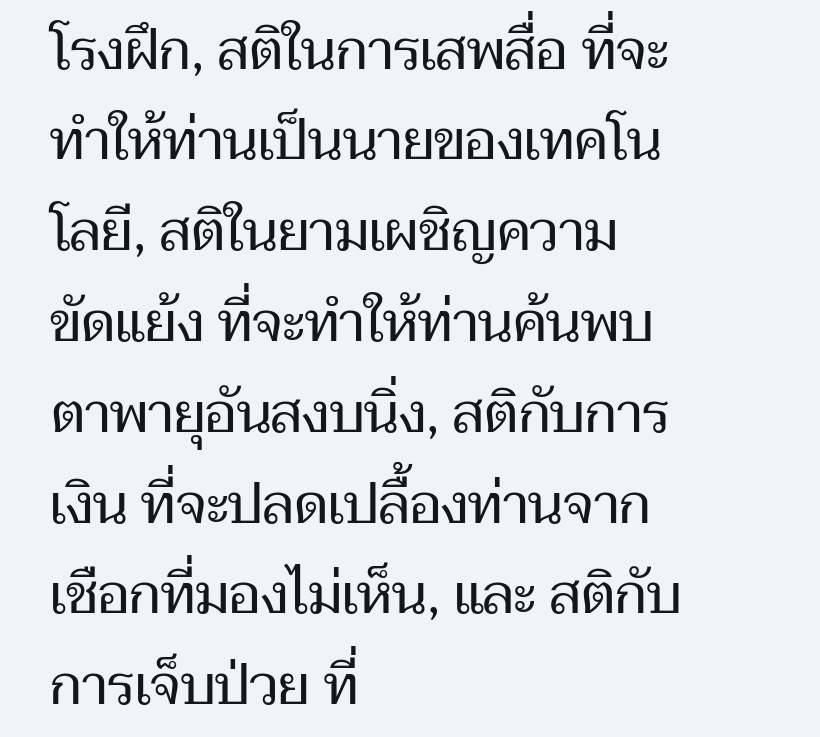โรงฝึก, สติในการเสพสื่อ ที่จะทำให้ท่านเป็นนายของเทคโนโลยี, สติในยามเผชิญความขัดแย้ง ที่จะทำให้ท่านค้นพบตาพายุอันสงบนิ่ง, สติกับการเงิน ที่จะปลดเปลื้องท่านจากเชือกที่มองไม่เห็น, และ สติกับการเจ็บป่วย ที่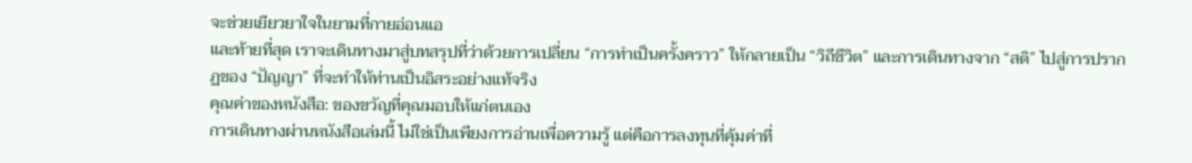จะช่วยเยียวยาใจในยามที่กายอ่อนแอ
และท้ายที่สุด เราจะเดินทางมาสู่บทสรุปที่ว่าด้วยการเปลี่ยน “การทำเป็นครั้งคราว” ให้กลายเป็น “วิถีชีวิต” และการเดินทางจาก “สติ” ไปสู่การปรากฏของ “ปัญญา” ที่จะทำให้ท่านเป็นอิสระอย่างแท้จริง
คุณค่าของหนังสือ: ของขวัญที่คุณมอบให้แก่ตนเอง
การเดินทางผ่านหนังสือเล่มนี้ ไม่ใช่เป็นเพียงการอ่านเพื่อความรู้ แต่คือการลงทุนที่คุ้มค่าที่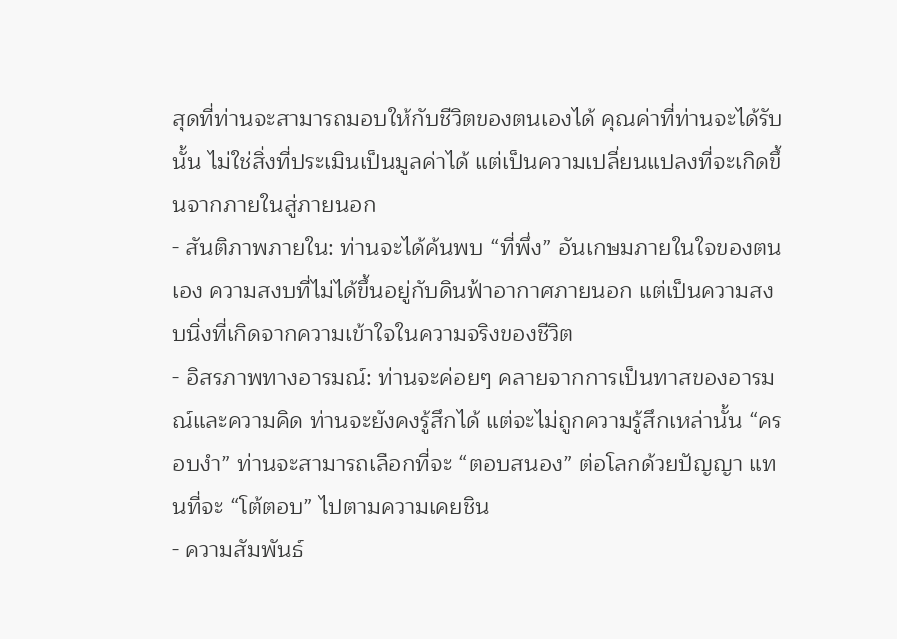สุดที่ท่านจะสามารถมอบให้กับชีวิตของตนเองได้ คุณค่าที่ท่านจะได้รับนั้น ไม่ใช่สิ่งที่ประเมินเป็นมูลค่าได้ แต่เป็นความเปลี่ยนแปลงที่จะเกิดขึ้นจากภายในสู่ภายนอก
- สันติภาพภายใน: ท่านจะได้ค้นพบ “ที่พึ่ง” อันเกษมภายในใจของตนเอง ความสงบที่ไม่ได้ขึ้นอยู่กับดินฟ้าอากาศภายนอก แต่เป็นความสงบนิ่งที่เกิดจากความเข้าใจในความจริงของชีวิต
- อิสรภาพทางอารมณ์: ท่านจะค่อยๆ คลายจากการเป็นทาสของอารมณ์และความคิด ท่านจะยังคงรู้สึกได้ แต่จะไม่ถูกความรู้สึกเหล่านั้น “ครอบงำ” ท่านจะสามารถเลือกที่จะ “ตอบสนอง” ต่อโลกด้วยปัญญา แทนที่จะ “โต้ตอบ” ไปตามความเคยชิน
- ความสัมพันธ์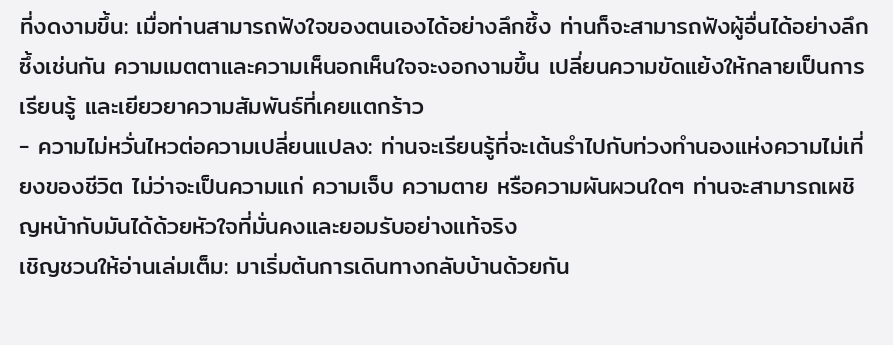ที่งดงามขึ้น: เมื่อท่านสามารถฟังใจของตนเองได้อย่างลึกซึ้ง ท่านก็จะสามารถฟังผู้อื่นได้อย่างลึกซึ้งเช่นกัน ความเมตตาและความเห็นอกเห็นใจจะงอกงามขึ้น เปลี่ยนความขัดแย้งให้กลายเป็นการเรียนรู้ และเยียวยาความสัมพันธ์ที่เคยแตกร้าว
- ความไม่หวั่นไหวต่อความเปลี่ยนแปลง: ท่านจะเรียนรู้ที่จะเต้นรำไปกับท่วงทำนองแห่งความไม่เที่ยงของชีวิต ไม่ว่าจะเป็นความแก่ ความเจ็บ ความตาย หรือความผันผวนใดๆ ท่านจะสามารถเผชิญหน้ากับมันได้ด้วยหัวใจที่มั่นคงและยอมรับอย่างแท้จริง
เชิญชวนให้อ่านเล่มเต็ม: มาเริ่มต้นการเดินทางกลับบ้านด้วยกัน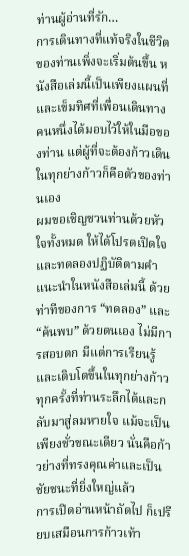ท่านผู้อ่านที่รัก…
การเดินทางที่แท้จริงในชีวิตของท่านเพิ่งจะเริ่มต้นขึ้น หนังสือเล่มนี้เป็นเพียงแผนที่และเข็มทิศที่เพื่อนเดินทางคนหนึ่งได้มอบไว้ให้ในมือของท่าน แต่ผู้ที่จะต้องก้าวเดินในทุกย่างก้าวก็คือตัวของท่านเอง
ผมขอเชิญชวนท่านด้วยหัวใจทั้งหมด ให้ได้โปรดเปิดใจและทดลองปฏิบัติตามคำแนะนำในหนังสือเล่มนี้ ด้วยท่าทีของการ “ทดลอง” และ “ค้นพบ” ด้วยตนเอง ไม่มีการสอบตก มีแต่การเรียนรู้และเติบโตขึ้นในทุกย่างก้าว ทุกครั้งที่ท่านระลึกได้และกลับมาสู่ลมหายใจ แม้จะเป็นเพียงชั่วขณะเดียว นั่นคือก้าวย่างที่ทรงคุณค่าและเป็นชัยชนะที่ยิ่งใหญ่แล้ว
การเปิดอ่านหน้าถัดไป ก็เปรียบเสมือนการก้าวเท้า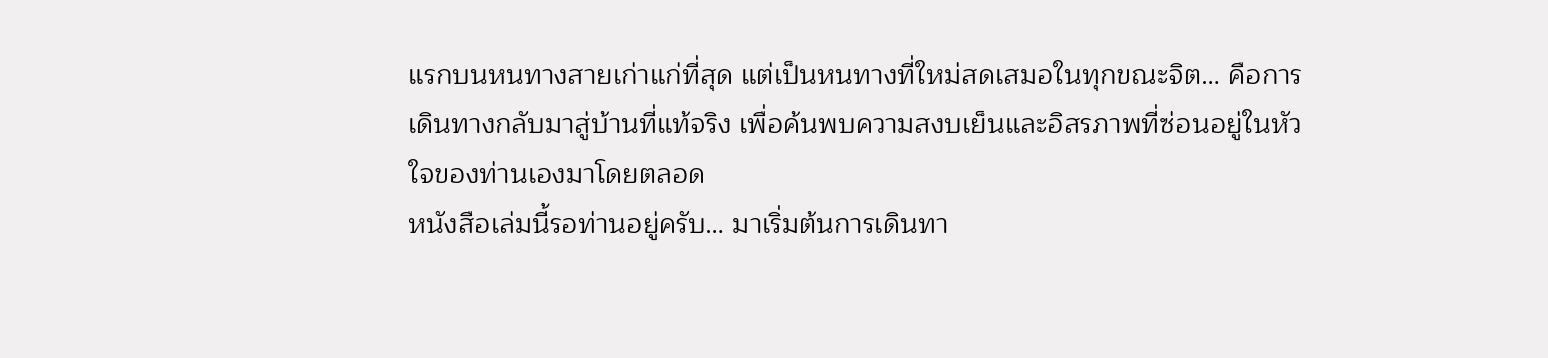แรกบนหนทางสายเก่าแก่ที่สุด แต่เป็นหนทางที่ใหม่สดเสมอในทุกขณะจิต… คือการเดินทางกลับมาสู่บ้านที่แท้จริง เพื่อค้นพบความสงบเย็นและอิสรภาพที่ซ่อนอยู่ในหัวใจของท่านเองมาโดยตลอด
หนังสือเล่มนี้รอท่านอยู่ครับ… มาเริ่มต้นการเดินทา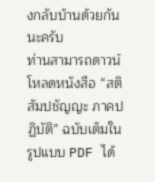งกลับบ้านด้วยกันนะครับ
ท่านสามารถดาวน์โหลดหนังสือ “สติ สัมปชัญญะ ภาคปฏิบัติ” ฉบับเต็มในรูปแบบ PDF ได้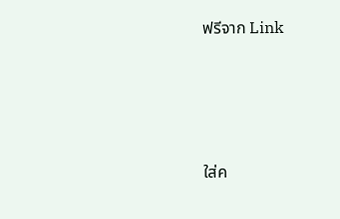ฟรีจาก Link




ใส่ค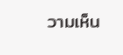วามเห็น